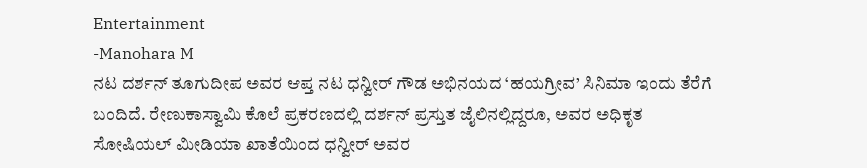Entertainment
-Manohara M
ನಟ ದರ್ಶನ್ ತೂಗುದೀಪ ಅವರ ಆಪ್ತ ನಟ ಧನ್ವೀರ್ ಗೌಡ ಅಭಿನಯದ ‘ಹಯಗ್ರೀವ’ ಸಿನಿಮಾ ಇಂದು ತೆರೆಗೆ ಬಂದಿದೆ. ರೇಣುಕಾಸ್ವಾಮಿ ಕೊಲೆ ಪ್ರಕರಣದಲ್ಲಿ ದರ್ಶನ್ ಪ್ರಸ್ತುತ ಜೈಲಿನಲ್ಲಿದ್ದರೂ, ಅವರ ಅಧಿಕೃತ ಸೋಷಿಯಲ್ ಮೀಡಿಯಾ ಖಾತೆಯಿಂದ ಧನ್ವೀರ್ ಅವರ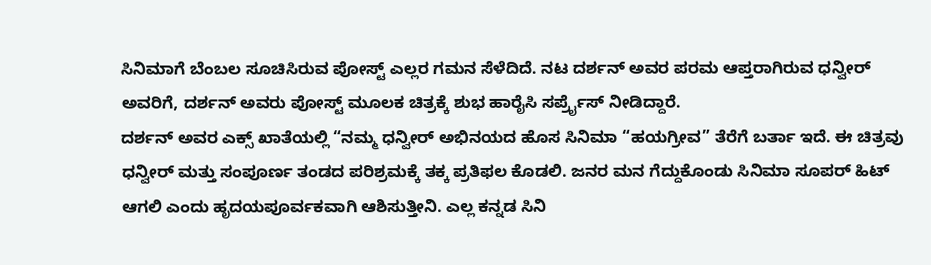ಸಿನಿಮಾಗೆ ಬೆಂಬಲ ಸೂಚಿಸಿರುವ ಪೋಸ್ಟ್ ಎಲ್ಲರ ಗಮನ ಸೆಳೆದಿದೆ. ನಟ ದರ್ಶನ್ ಅವರ ಪರಮ ಆಪ್ತರಾಗಿರುವ ಧನ್ವೀರ್ ಅವರಿಗೆ, ದರ್ಶನ್ ಅವರು ಪೋಸ್ಟ್ ಮೂಲಕ ಚಿತ್ರಕ್ಕೆ ಶುಭ ಹಾರೈಸಿ ಸರ್ಪ್ರೈಸ್ ನೀಡಿದ್ದಾರೆ.
ದರ್ಶನ್ ಅವರ ಎಕ್ಸ್ ಖಾತೆಯಲ್ಲಿ “ನಮ್ಮ ಧನ್ವೀರ್ ಅಭಿನಯದ ಹೊಸ ಸಿನಿಮಾ “ಹಯಗ್ರೀವ” ತೆರೆಗೆ ಬರ್ತಾ ಇದೆ. ಈ ಚಿತ್ರವು ಧನ್ವೀರ್ ಮತ್ತು ಸಂಪೂರ್ಣ ತಂಡದ ಪರಿಶ್ರಮಕ್ಕೆ ತಕ್ಕ ಪ್ರತಿಫಲ ಕೊಡಲಿ. ಜನರ ಮನ ಗೆದ್ದುಕೊಂಡು ಸಿನಿಮಾ ಸೂಪರ್ ಹಿಟ್ ಆಗಲಿ ಎಂದು ಹೃದಯಪೂರ್ವಕವಾಗಿ ಆಶಿಸುತ್ತೀನಿ. ಎಲ್ಲ ಕನ್ನಡ ಸಿನಿ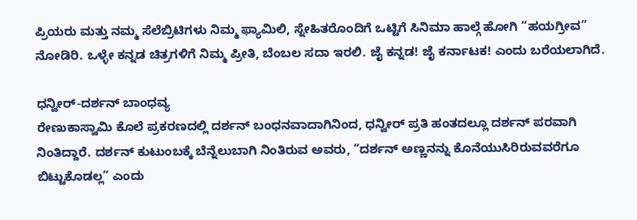ಪ್ರಿಯರು ಮತ್ತು ನಮ್ಮ ಸೆಲೆಬ್ರಿಟಿಗಳು ನಿಮ್ಮ ಫ್ಯಾಮಿಲಿ, ಸ್ನೇಹಿತರೊಂದಿಗೆ ಒಟ್ಟಿಗೆ ಸಿನಿಮಾ ಹಾಲ್ಗೆ ಹೋಗಿ “ಹಯಗ್ರೀವ” ನೋಡಿರಿ. ಒಳ್ಳೇ ಕನ್ನಡ ಚಿತ್ರಗಳಿಗೆ ನಿಮ್ಮ ಪ್ರೀತಿ, ಬೆಂಬಲ ಸದಾ ಇರಲಿ. ಜೈ ಕನ್ನಡ! ಜೈ ಕರ್ನಾಟಕ! ಎಂದು ಬರೆಯಲಾಗಿದೆ.

ಧನ್ವೀರ್-ದರ್ಶನ್ ಬಾಂಧವ್ಯ
ರೇಣುಕಾಸ್ವಾಮಿ ಕೊಲೆ ಪ್ರಕರಣದಲ್ಲಿ ದರ್ಶನ್ ಬಂಧನವಾದಾಗಿನಿಂದ, ಧನ್ವೀರ್ ಪ್ರತಿ ಹಂತದಲ್ಲೂ ದರ್ಶನ್ ಪರವಾಗಿ ನಿಂತಿದ್ದಾರೆ. ದರ್ಶನ್ ಕುಟುಂಬಕ್ಕೆ ಬೆನ್ನೆಲುಬಾಗಿ ನಿಂತಿರುವ ಅವರು, “ದರ್ಶನ್ ಅಣ್ಣನನ್ನು ಕೊನೆಯುಸಿರಿರುವವರೆಗೂ ಬಿಟ್ಟುಕೊಡಲ್ಲ” ಎಂದು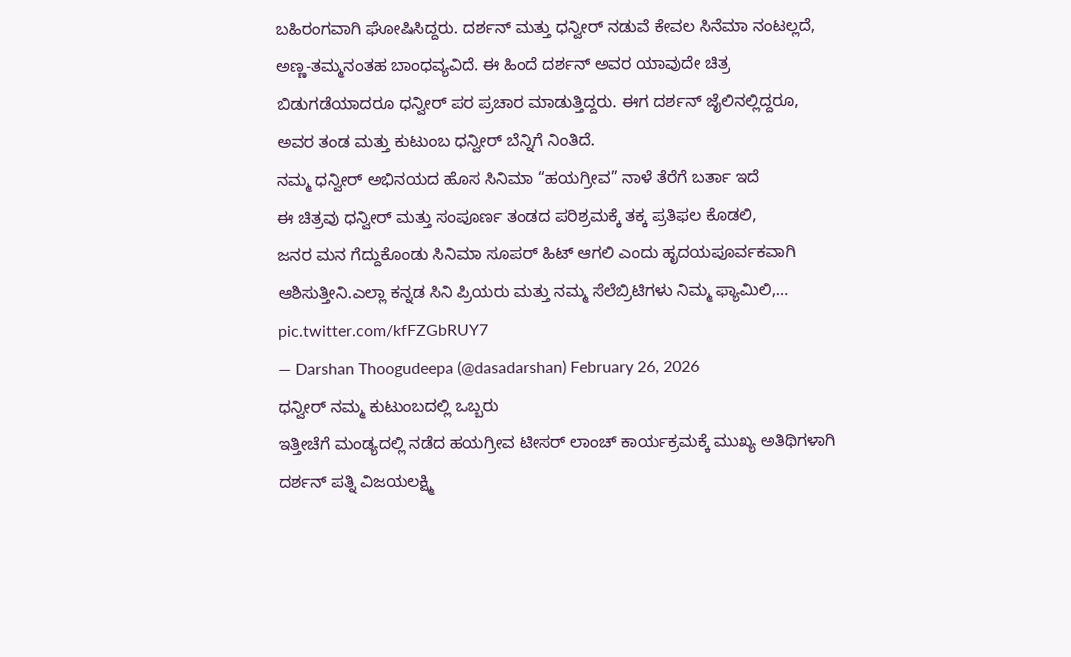ಬಹಿರಂಗವಾಗಿ ಘೋಷಿಸಿದ್ದರು. ದರ್ಶನ್ ಮತ್ತು ಧನ್ವೀರ್ ನಡುವೆ ಕೇವಲ ಸಿನೆಮಾ ನಂಟಲ್ಲದೆ, ಅಣ್ಣ-ತಮ್ಮನಂತಹ ಬಾಂಧವ್ಯವಿದೆ. ಈ ಹಿಂದೆ ದರ್ಶನ್ ಅವರ ಯಾವುದೇ ಚಿತ್ರ ಬಿಡುಗಡೆಯಾದರೂ ಧನ್ವೀರ್ ಪರ ಪ್ರಚಾರ ಮಾಡುತ್ತಿದ್ದರು. ಈಗ ದರ್ಶನ್ ಜೈಲಿನಲ್ಲಿದ್ದರೂ, ಅವರ ತಂಡ ಮತ್ತು ಕುಟುಂಬ ಧನ್ವೀರ್ ಬೆನ್ನಿಗೆ ನಿಂತಿದೆ.
ನಮ್ಮ ಧನ್ವೀರ್ ಅಭಿನಯದ ಹೊಸ ಸಿನಿಮಾ “ಹಯಗ್ರೀವ” ನಾಳೆ ತೆರೆಗೆ ಬರ್ತಾ ಇದೆ
ಈ ಚಿತ್ರವು ಧನ್ವೀರ್ ಮತ್ತು ಸಂಪೂರ್ಣ ತಂಡದ ಪರಿಶ್ರಮಕ್ಕೆ ತಕ್ಕ ಪ್ರತಿಫಲ ಕೊಡಲಿ,
ಜನರ ಮನ ಗೆದ್ದುಕೊಂಡು ಸಿನಿಮಾ ಸೂಪರ್ ಹಿಟ್ ಆಗಲಿ ಎಂದು ಹೃದಯಪೂರ್ವಕವಾಗಿ ಆಶಿಸುತ್ತೀನಿ.ಎಲ್ಲಾ ಕನ್ನಡ ಸಿನಿ ಪ್ರಿಯರು ಮತ್ತು ನಮ್ಮ ಸೆಲೆಬ್ರಿಟಿಗಳು ನಿಮ್ಮ ಫ್ಯಾಮಿಲಿ,… pic.twitter.com/kfFZGbRUY7
— Darshan Thoogudeepa (@dasadarshan) February 26, 2026
ಧನ್ವೀರ್ ನಮ್ಮ ಕುಟುಂಬದಲ್ಲಿ ಒಬ್ಬರು
ಇತ್ತೀಚೆಗೆ ಮಂಡ್ಯದಲ್ಲಿ ನಡೆದ ಹಯಗ್ರೀವ ಟೀಸರ್ ಲಾಂಚ್ ಕಾರ್ಯಕ್ರಮಕ್ಕೆ ಮುಖ್ಯ ಅತಿಥಿಗಳಾಗಿ ದರ್ಶನ್ ಪತ್ನಿ ವಿಜಯಲಕ್ಷ್ಮಿ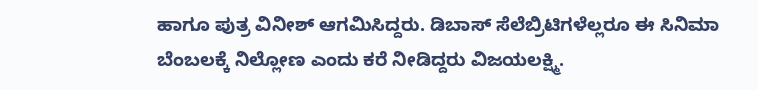ಹಾಗೂ ಪುತ್ರ ವಿನೀಶ್ ಆಗಮಿಸಿದ್ದರು. ಡಿಬಾಸ್ ಸೆಲೆಬ್ರಿಟಿಗಳೆಲ್ಲರೂ ಈ ಸಿನಿಮಾ ಬೆಂಬಲಕ್ಕೆ ನಿಲ್ಲೋಣ ಎಂದು ಕರೆ ನೀಡಿದ್ದರು ವಿಜಯಲಕ್ಷ್ಮಿ.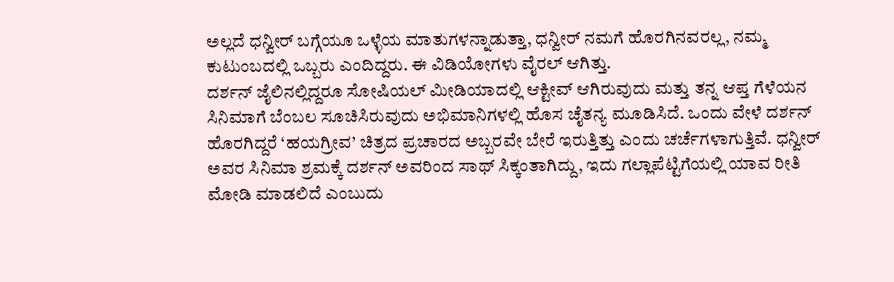ಅಲ್ಲದೆ ಧನ್ವೀರ್ ಬಗ್ಗೆಯೂ ಒಳ್ಳೆಯ ಮಾತುಗಳನ್ನಾಡುತ್ತಾ, ಧನ್ವೀರ್ ನಮಗೆ ಹೊರಗಿನವರಲ್ಲ, ನಮ್ಮ ಕುಟುಂಬದಲ್ಲಿ ಒಬ್ಬರು ಎಂದಿದ್ದರು. ಈ ವಿಡಿಯೋಗಳು ವೈರಲ್ ಆಗಿತ್ತು.
ದರ್ಶನ್ ಜೈಲಿನಲ್ಲಿದ್ದರೂ ಸೋಷಿಯಲ್ ಮೀಡಿಯಾದಲ್ಲಿ ಆಕ್ಟೀವ್ ಆಗಿರುವುದು ಮತ್ತು ತನ್ನ ಆಪ್ತ ಗೆಳೆಯನ ಸಿನಿಮಾಗೆ ಬೆಂಬಲ ಸೂಚಿಸಿರುವುದು ಅಭಿಮಾನಿಗಳಲ್ಲಿ ಹೊಸ ಚೈತನ್ಯ ಮೂಡಿಸಿದೆ. ಒಂದು ವೇಳೆ ದರ್ಶನ್ ಹೊರಗಿದ್ದರೆ ‘ಹಯಗ್ರೀವ’ ಚಿತ್ರದ ಪ್ರಚಾರದ ಅಬ್ಬರವೇ ಬೇರೆ ಇರುತ್ತಿತ್ತು ಎಂದು ಚರ್ಚೆಗಳಾಗುತ್ತಿವೆ. ಧನ್ವೀರ್ ಅವರ ಸಿನಿಮಾ ಶ್ರಮಕ್ಕೆ ದರ್ಶನ್ ಅವರಿಂದ ಸಾಥ್ ಸಿಕ್ಕಂತಾಗಿದ್ದು, ಇದು ಗಲ್ಲಾಪೆಟ್ಟಿಗೆಯಲ್ಲಿ ಯಾವ ರೀತಿ ಮೋಡಿ ಮಾಡಲಿದೆ ಎಂಬುದು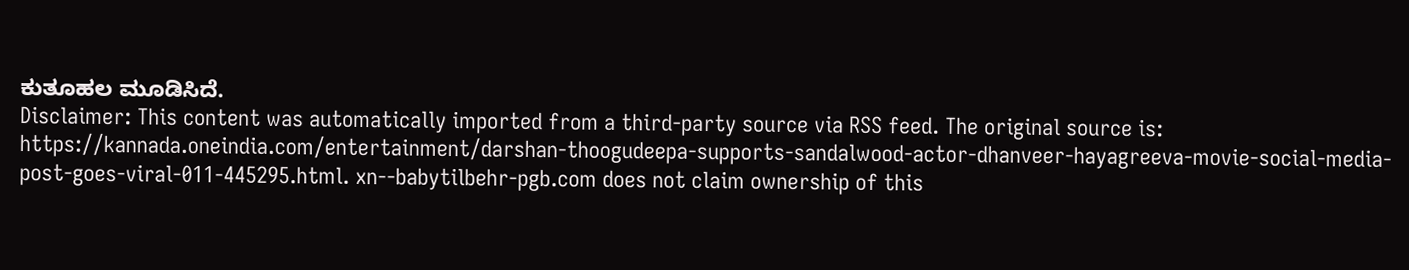ಕುತೂಹಲ ಮೂಡಿಸಿದೆ.
Disclaimer: This content was automatically imported from a third-party source via RSS feed. The original source is: https://kannada.oneindia.com/entertainment/darshan-thoogudeepa-supports-sandalwood-actor-dhanveer-hayagreeva-movie-social-media-post-goes-viral-011-445295.html. xn--babytilbehr-pgb.com does not claim ownership of this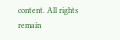content. All rights remain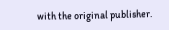with the original publisher.